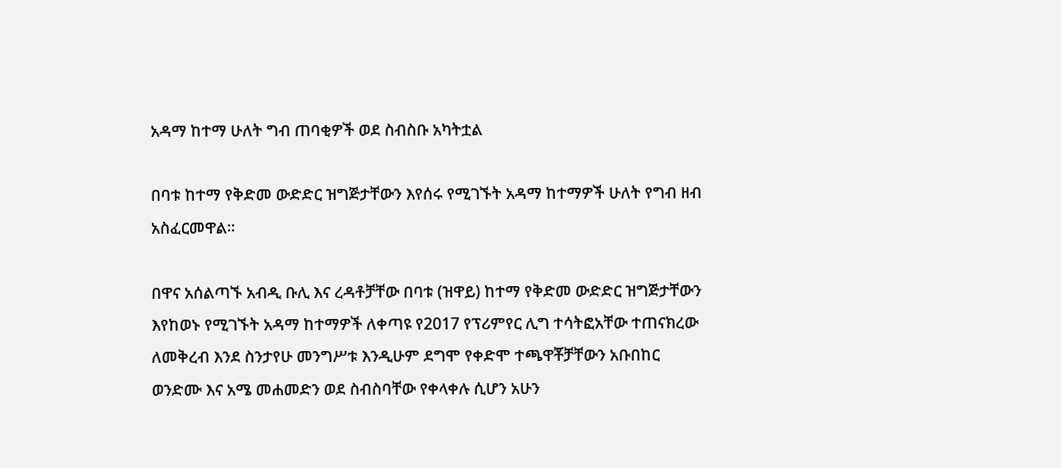አዳማ ከተማ ሁለት ግብ ጠባቂዎች ወደ ስብስቡ አካትቷል

በባቱ ከተማ የቅድመ ውድድር ዝግጅታቸውን እየሰሩ የሚገኙት አዳማ ከተማዎች ሁለት የግብ ዘብ አስፈርመዋል።

በዋና አሰልጣኙ አብዲ ቡሊ እና ረዳቶቻቸው በባቱ (ዝዋይ) ከተማ የቅድመ ውድድር ዝግጅታቸውን እየከወኑ የሚገኙት አዳማ ከተማዎች ለቀጣዩ የ2017 የፕሪምየር ሊግ ተሳትፎአቸው ተጠናክረው ለመቅረብ እንደ ስንታየሁ መንግሥቱ እንዲሁም ደግሞ የቀድሞ ተጫዋቾቻቸውን አቡበከር ወንድሙ እና አሜ መሐመድን ወደ ስብስባቸው የቀላቀሉ ሲሆን አሁን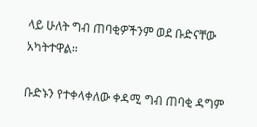ላይ ሁለት ግብ ጠባቂዎችንም ወደ ቡድናቸው አካትተዋል።

ቡድኑን የተቀላቀለው ቀዳሚ ግብ ጠባቂ ዳግም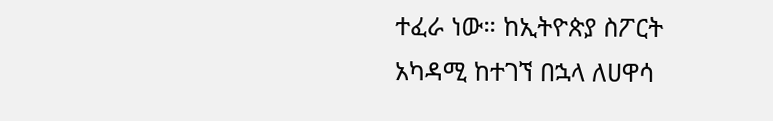ተፈራ ነው። ከኢትዮጵያ ስፖርት አካዳሚ ከተገኘ በኋላ ለሀዋሳ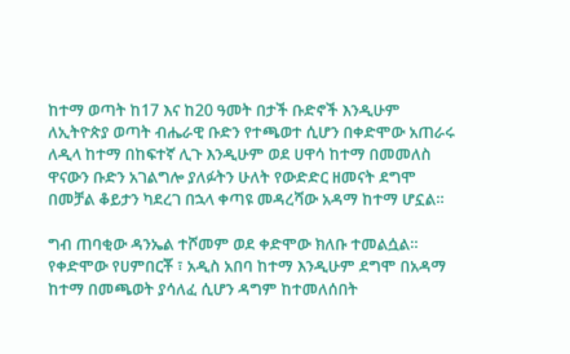ከተማ ወጣት ከ17 እና ከ20 ዓመት በታች ቡድኖች እንዲሁም ለኢትዮጵያ ወጣት ብሔራዊ ቡድን የተጫወተ ሲሆን በቀድሞው አጠራሩ ለዲላ ከተማ በከፍተኛ ሊጉ እንዲሁም ወደ ሀዋሳ ከተማ በመመለስ ዋናውን ቡድን አገልግሎ ያለፉትን ሁለት የውድድር ዘመናት ደግሞ በመቻል ቆይታን ካደረገ በኋላ ቀጣዩ መዳረሻው አዳማ ከተማ ሆኗል።

ግብ ጠባቂው ዳንኤል ተሾመም ወደ ቀድሞው ክለቡ ተመልሷል። የቀድሞው የሀምበርቾ ፣ አዲስ አበባ ከተማ እንዲሁም ደግሞ በአዳማ ከተማ በመጫወት ያሳለፈ ሲሆን ዳግም ከተመለሰበት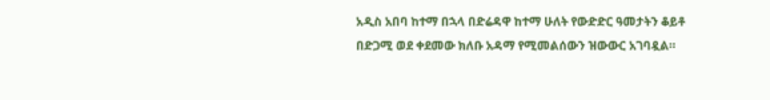አዲስ አበባ ከተማ በኋላ በድሬዳዋ ከተማ ሁለት የውድድር ዓመታትን ቆይቶ በድጋሚ ወደ ቀደመው ክለቡ አዳማ የሚመልሰውን ዝውውር አገባዷል።